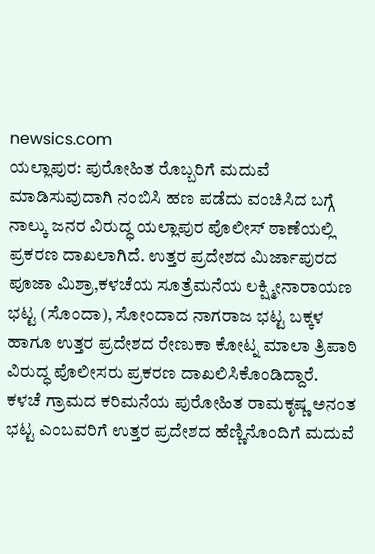newsics.com
ಯಲ್ಲಾಪುರ: ಪುರೋಹಿತ ರೊಬ್ಬರಿಗೆ ಮದುವೆ ಮಾಡಿಸುವುದಾಗಿ ನಂಬಿಸಿ ಹಣ ಪಡೆದು ವಂಚಿಸಿದ ಬಗ್ಗೆ ನಾಲ್ಕು ಜನರ ವಿರುದ್ಧ ಯಲ್ಲಾಪುರ ಪೊಲೀಸ್ ಠಾಣೆಯಲ್ಲಿ ಪ್ರಕರಣ ದಾಖಲಾಗಿದೆ. ಉತ್ತರ ಪ್ರದೇಶದ ಮಿರ್ಜಾಪುರದ ಪೂಜಾ ಮಿಶ್ರಾ,ಕಳಚೆಯ ಸೂತ್ರೆಮನೆಯ ಲಕ್ಷ್ಮೀನಾರಾಯಣ ಭಟ್ಟ (ಸೊಂದಾ), ಸೋಂದಾದ ನಾಗರಾಜ ಭಟ್ಟ ಬಕ್ಕಳ ಹಾಗೂ ಉತ್ತರ ಪ್ರದೇಶದ ರೇಣುಕಾ ಕೋಟ್ನ ಮಾಲಾ ತ್ರಿಪಾಠಿ ವಿರುದ್ಧ ಪೊಲೀಸರು ಪ್ರಕರಣ ದಾಖಲಿಸಿಕೊಂಡಿದ್ದಾರೆ.
ಕಳಚೆ ಗ್ರಾಮದ ಕರಿಮನೆಯ ಪುರೋಹಿತ ರಾಮಕೃಷ್ಣ ಅನಂತ ಭಟ್ಟ ಎಂಬವರಿಗೆ ಉತ್ತರ ಪ್ರದೇಶದ ಹೆಣ್ಣಿನೊಂದಿಗೆ ಮದುವೆ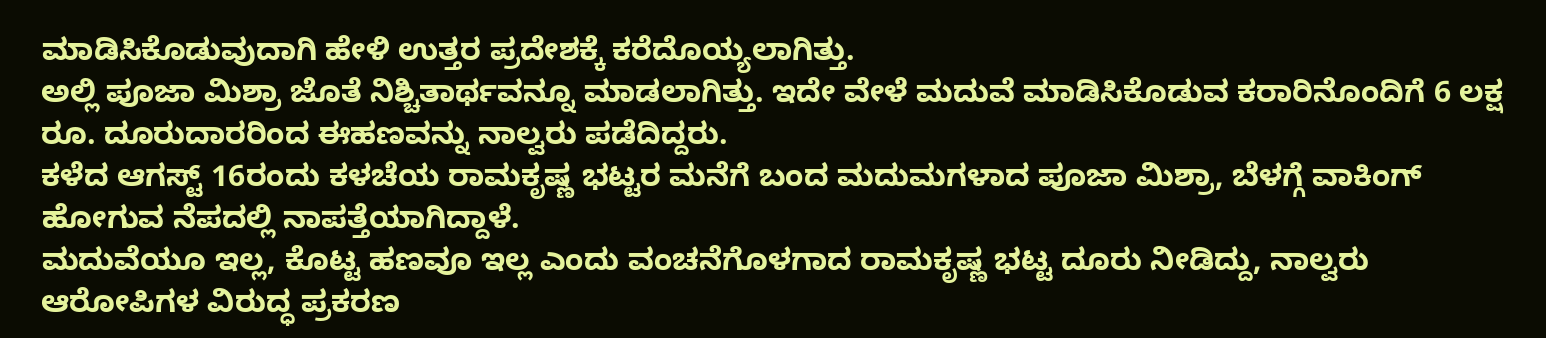ಮಾಡಿಸಿಕೊಡುವುದಾಗಿ ಹೇಳಿ ಉತ್ತರ ಪ್ರದೇಶಕ್ಕೆ ಕರೆದೊಯ್ಯಲಾಗಿತ್ತು.
ಅಲ್ಲಿ ಪೂಜಾ ಮಿಶ್ರಾ ಜೊತೆ ನಿಶ್ಚಿತಾರ್ಥವನ್ನೂ ಮಾಡಲಾಗಿತ್ತು. ಇದೇ ವೇಳೆ ಮದುವೆ ಮಾಡಿಸಿಕೊಡುವ ಕರಾರಿನೊಂದಿಗೆ 6 ಲಕ್ಷ ರೂ. ದೂರುದಾರರಿಂದ ಈಹಣವನ್ನು ನಾಲ್ವರು ಪಡೆದಿದ್ದರು.
ಕಳೆದ ಆಗಸ್ಟ್ 16ರಂದು ಕಳಚೆಯ ರಾಮಕೃಷ್ಣ ಭಟ್ಟರ ಮನೆಗೆ ಬಂದ ಮದುಮಗಳಾದ ಪೂಜಾ ಮಿಶ್ರಾ, ಬೆಳಗ್ಗೆ ವಾಕಿಂಗ್ ಹೋಗುವ ನೆಪದಲ್ಲಿ ನಾಪತ್ತೆಯಾಗಿದ್ದಾಳೆ.
ಮದುವೆಯೂ ಇಲ್ಲ, ಕೊಟ್ಟ ಹಣವೂ ಇಲ್ಲ ಎಂದು ವಂಚನೆಗೊಳಗಾದ ರಾಮಕೃಷ್ಣ ಭಟ್ಟ ದೂರು ನೀಡಿದ್ದು, ನಾಲ್ವರು ಆರೋಪಿಗಳ ವಿರುದ್ಧ ಪ್ರಕರಣ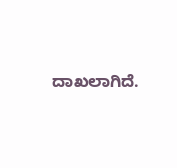ದಾಖಲಾಗಿದೆ.